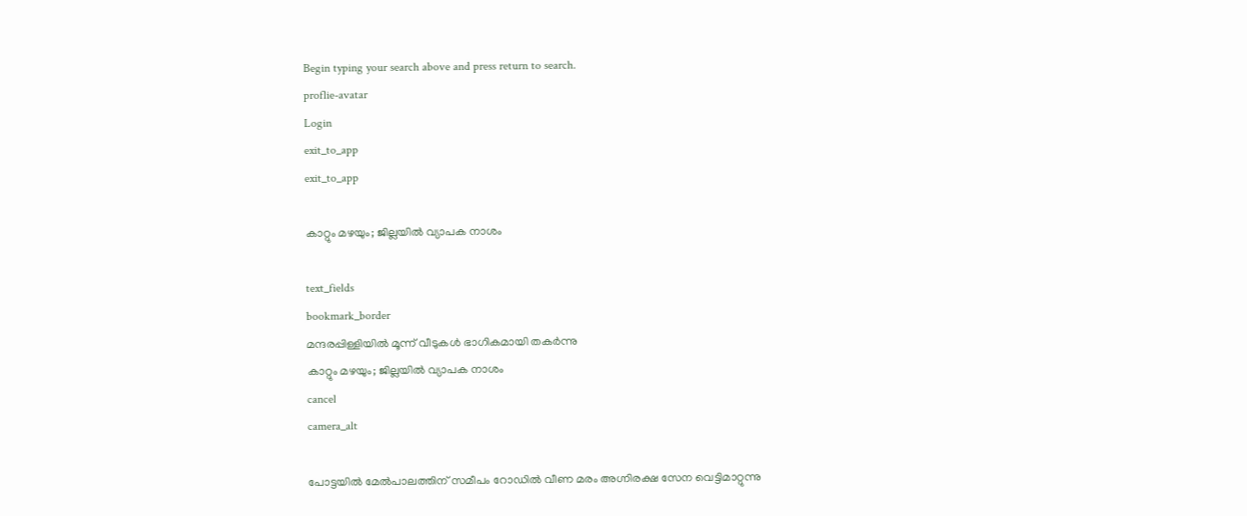Begin typing your search above and press return to search.
proflie-avatar
Login
exit_to_app
exit_to_app

കാറ്റും മഴയും; ജില്ലയിൽ വ്യാപക നാശം

text_fields
bookmark_border
മന്ദരപ്പിള്ളിയിൽ മൂന്ന് വീടുകൾ ഭാഗികമായി തകർന്നു
കാറ്റും മഴയും; ജില്ലയിൽ വ്യാപക നാശം
cancel
camera_alt

പോട്ടയിൽ മേൽപാലത്തിന് സമീപം റോഡിൽ വീണ മരം അഗ്നിരക്ഷ സേന വെട്ടിമാറ്റുന്നു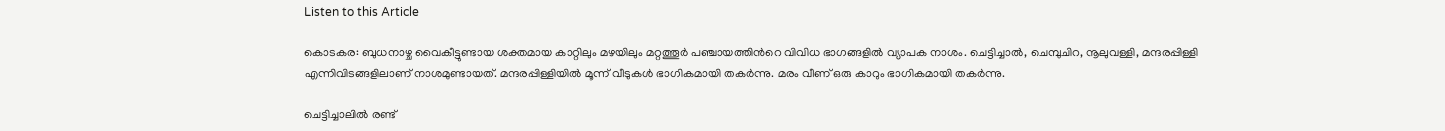Listen to this Article

കൊടകര: ബുധനാഴ്ച വൈകീട്ടുണ്ടായ ശക്തമായ കാറ്റിലും മഴയിലും മറ്റത്തൂർ പഞ്ചായത്തിന്‍റെ വിവിധ ഭാഗങ്ങളിൽ വ്യാപക നാശം. ചെട്ടിച്ചാൽ, ചെമ്പുചിറ, നൂലുവള്ളി, മന്ദരപ്പിള്ളി എന്നിവിടങ്ങളിലാണ് നാശമുണ്ടായത്. മന്ദരപ്പിള്ളിയിൽ മൂന്ന് വീടുകൾ ഭാഗികമായി തകർന്നു. മരം വീണ് ഒരു കാറും ഭാഗികമായി തകർന്നു.

ചെട്ടിച്ചാലിൽ രണ്ട്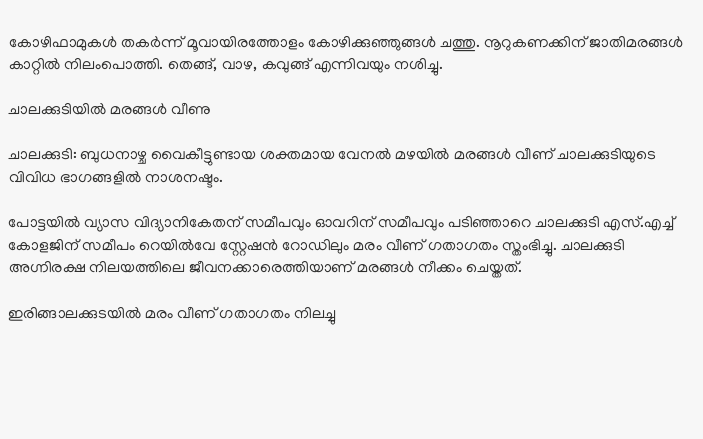കോഴിഫാമുകൾ തകർന്ന് മൂവായിരത്തോളം കോഴിക്കുഞ്ഞുങ്ങൾ ചത്തു. നൂറുകണക്കിന് ജാതിമരങ്ങൾ കാറ്റിൽ നിലംപൊത്തി. തെങ്ങ്, വാഴ, കവുങ്ങ് എന്നിവയും നശിച്ചു.

ചാലക്കുടിയിൽ മരങ്ങൾ വീണു

ചാലക്കുടി: ബുധനാഴ്ച വൈകീട്ടുണ്ടായ ശക്തമായ വേനൽ മഴയിൽ മരങ്ങൾ വീണ് ചാലക്കുടിയുടെ വിവിധ ഭാഗങ്ങളിൽ നാശനഷ്ടം.

പോട്ടയിൽ വ്യാസ വിദ്യാനികേതന് സമീപവും ഓവറിന് സമീപവും പടിഞ്ഞാറെ ചാലക്കുടി എസ്.എച്ച് കോളജിന് സമീപം റെയിൽവേ സ്റ്റേഷൻ റോഡിലും മരം വീണ് ഗതാഗതം സ്തംഭിച്ചു. ചാലക്കുടി അഗ്നിരക്ഷ നിലയത്തിലെ ജീവനക്കാരെത്തിയാണ് മരങ്ങൾ നീക്കം ചെയ്തത്.

ഇരിങ്ങാലക്കുടയിൽ മരം വീണ് ഗതാഗതം നിലച്ചു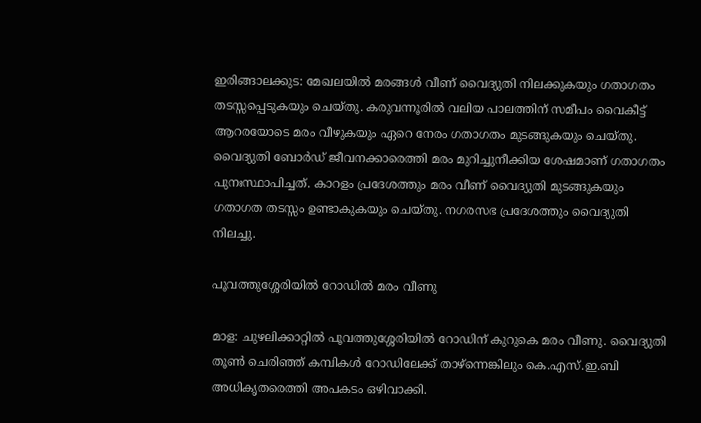ഇരിങ്ങാലക്കുട: മേഖലയിൽ മരങ്ങൾ വീണ് വൈദ്യുതി നിലക്കുകയും ഗതാഗതം തടസ്സപ്പെടുകയും ചെയ്തു. കരുവന്നൂരിൽ വലിയ പാലത്തിന് സമീപം വൈകീട്ട് ആറരയോടെ മരം വീഴുകയും ഏറെ നേരം ഗതാഗതം മുടങ്ങുകയും ചെയ്തു. വൈദ്യുതി ബോർഡ് ജീവനക്കാരെത്തി മരം മുറിച്ചുനീക്കിയ ശേഷമാണ് ഗതാഗതം പുനഃസ്ഥാപിച്ചത്. കാറളം പ്രദേശത്തും മരം വീണ് വൈദ്യുതി മുടങ്ങുകയും ഗതാഗത തടസ്സം ഉണ്ടാകുകയും ചെയ്തു. നഗരസഭ പ്രദേശത്തും വൈദ്യുതി നിലച്ചു.

പൂവത്തുശ്ശേരിയിൽ റോഡിൽ മരം വീണു

മാള: ചുഴലിക്കാറ്റിൽ പൂവത്തുശ്ശേരിയിൽ റോഡിന് കുറുകെ മരം വീണു. വൈദ്യുതി തൂൺ ചെരിഞ്ഞ് കമ്പികൾ റോഡിലേക്ക് താഴ്ന്നെങ്കിലും കെ.എസ്.ഇ.ബി അധികൃതരെത്തി അപകടം ഒഴിവാക്കി.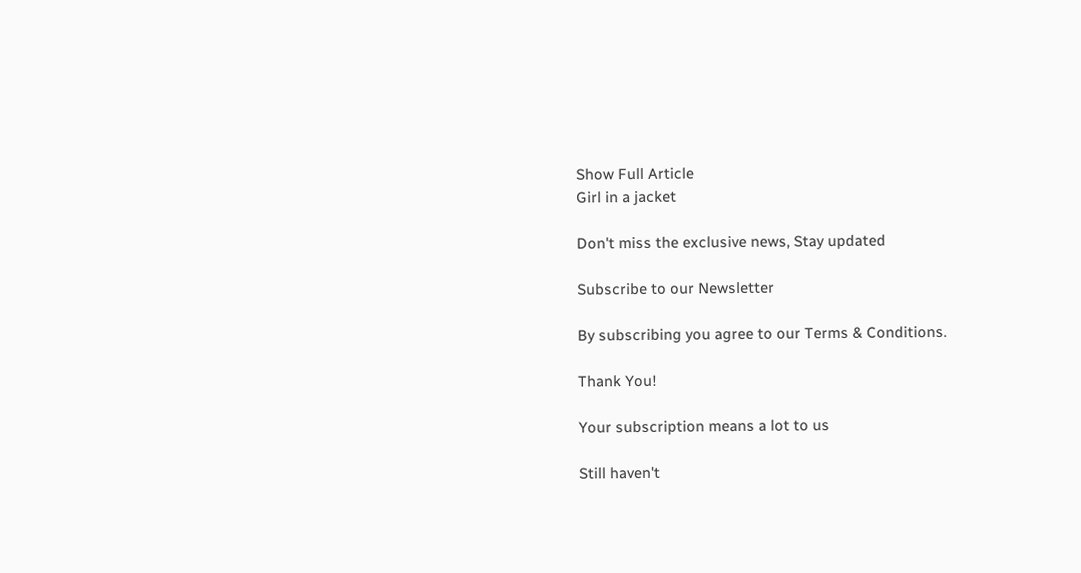Show Full Article
Girl in a jacket

Don't miss the exclusive news, Stay updated

Subscribe to our Newsletter

By subscribing you agree to our Terms & Conditions.

Thank You!

Your subscription means a lot to us

Still haven't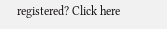registered? Click here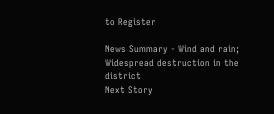to Register

News Summary - Wind and rain; Widespread destruction in the district
Next Story